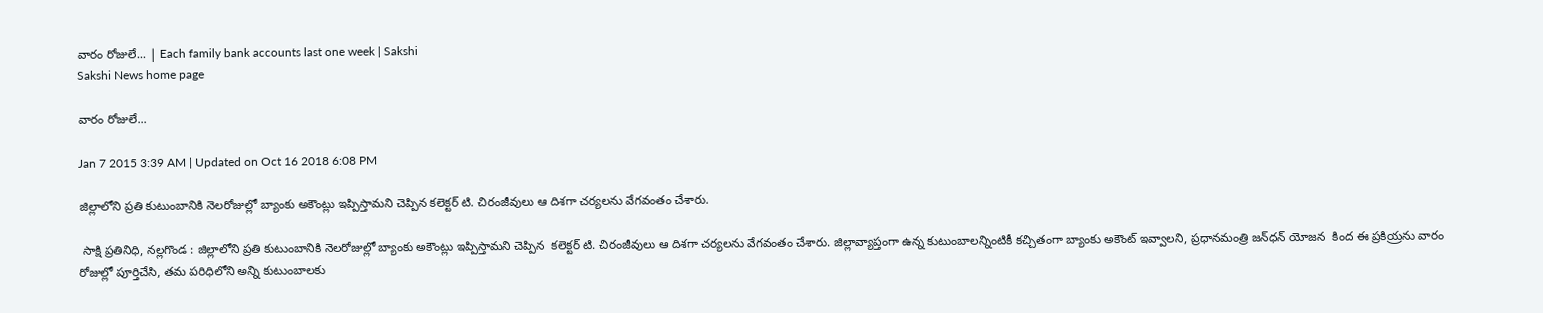వారం రోజులే... | Each family bank accounts last one week | Sakshi
Sakshi News home page

వారం రోజులే...

Jan 7 2015 3:39 AM | Updated on Oct 16 2018 6:08 PM

జిల్లాలోని ప్రతి కుటుంబానికి నెలరోజుల్లో బ్యాంకు అకౌంట్లు ఇప్పిస్తామని చెప్పిన కలెక్టర్ టి. చిరంజీవులు ఆ దిశగా చర్యలను వేగవంతం చేశారు.

 సాక్షి ప్రతినిధి, నల్లగొండ : జిల్లాలోని ప్రతి కుటుంబానికి నెలరోజుల్లో బ్యాంకు అకౌంట్లు ఇప్పిస్తామని చెప్పిన  కలెక్టర్ టి. చిరంజీవులు ఆ దిశగా చర్యలను వేగవంతం చేశారు. జిల్లావ్యాప్తంగా ఉన్న కుటుంబాలన్నింటికీ కచ్చితంగా బ్యాంకు అకౌంట్ ఇవ్వాలని, ప్రధానమంత్రి జన్‌ధన్ యోజన  కింద ఈ ప్రకియ్రను వారం రోజుల్లో పూర్తిచేసి, తమ పరిధిలోని అన్ని కుటుంబాలకు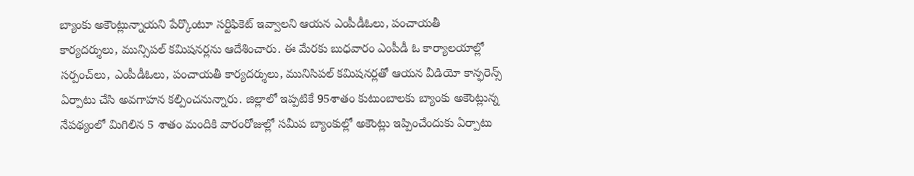బ్యాంకు అకౌంట్లున్నాయని పేర్కొంటూ సర్టిఫికెట్ ఇవ్వాలని ఆయన ఎంపీడీఓలు, పంచాయతీ కార్యదర్శులు, మున్సిపల్ కమిషనర్లను ఆదేశించారు. ఈ మేరకు బుధవారం ఎంపీడీ ఓ కార్యాలయాల్లో సర్పంచ్‌లు, ఎంపీడీఓలు, పంచాయతీ కార్యదర్శులు, మునిసిపల్ కమిషనర్లతో ఆయన వీడియో కాన్ఫరెన్స్ ఏర్పాటు చేసి అవగాహన కల్పించనున్నారు. జిల్లాలో ఇప్పటికే 95శాతం కుటుంబాలకు బ్యాంకు అకౌంట్లున్న నేపథ్యంలో మిగిలిన 5 శాతం మందికి వారంరోజుల్లో సమీప బ్యాంకుల్లో అకౌంట్లు ఇప్పించేందుకు ఏర్పాటు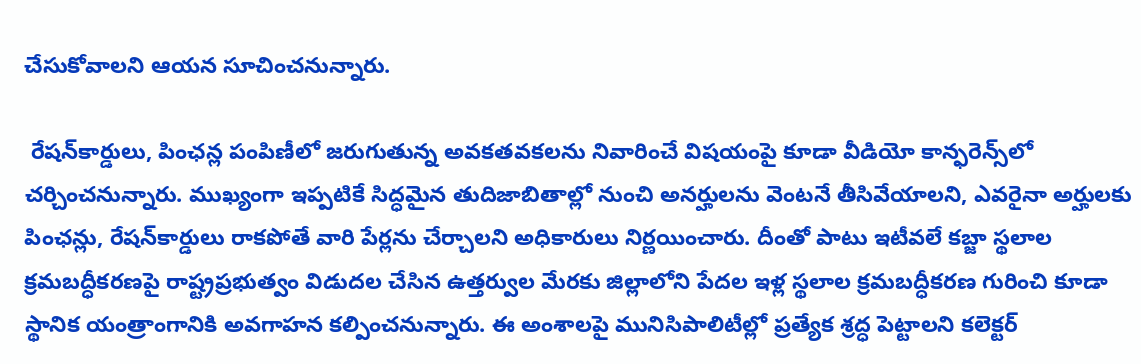చేసుకోవాలని ఆయన సూచించనున్నారు.

 రేషన్‌కార్డులు, పింఛన్ల పంపిణీలో జరుగుతున్న అవకతవకలను నివారించే విషయంపై కూడా వీడియో కాన్ఫరెన్స్‌లో చర్చించనున్నారు. ముఖ్యంగా ఇప్పటికే సిద్ధమైన తుదిజాబితాల్లో నుంచి అనర్హులను వెంటనే తీసివేయాలని, ఎవరైనా అర్హులకు పింఛన్లు, రేషన్‌కార్డులు రాకపోతే వారి పేర్లను చేర్చాలని అధికారులు నిర్ణయించారు. దీంతో పాటు ఇటీవలే కబ్జా స్థలాల క్రమబద్ధీకరణపై రాష్ట్రప్రభుత్వం విడుదల చేసిన ఉత్తర్వుల మేరకు జిల్లాలోని పేదల ఇళ్ల స్థలాల క్రమబద్ధీకరణ గురించి కూడా స్థానిక యంత్రాంగానికి అవగాహన కల్పించనున్నారు. ఈ అంశాలపై మునిసిపాలిటీల్లో ప్రత్యేక శ్రద్ధ పెట్టాలని కలెక్టర్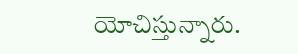యోచిస్తున్నారు.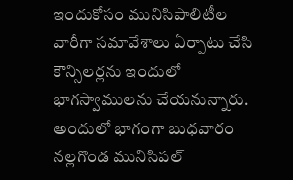ఇందుకోసం మునిసిపాలిటీల వారీగా సమావేశాలు ఏర్పాటు చేసి కౌన్సిలర్లను ఇందులో భాగస్వాములను చేయనున్నారు. అందులో భాగంగా బుధవారం నల్లగొండ మునిసిపల్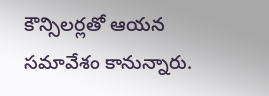కౌన్సిలర్లతో ఆయన సమావేశం కానున్నారు.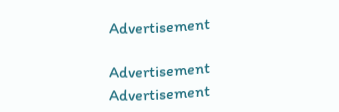Advertisement

Advertisement
Advertisement